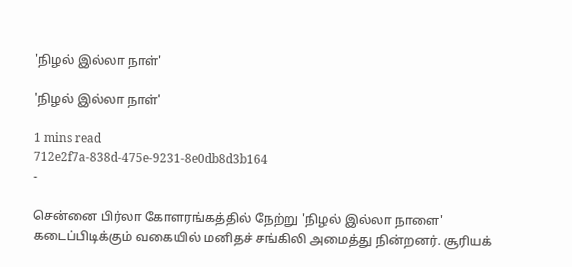'நிழல் இல்லா நாள்'

'நிழல் இல்லா நாள்'

1 mins read
712e2f7a-838d-475e-9231-8e0db8d3b164
-

சென்னை பிர்லா கோளரங்கத்தில் நேற்று 'நிழல் இல்லா நாளை' கடைப்பிடிக்கும் வகையில் மனிதச் சங்கிலி அமைத்து நின்றனர். சூரியக்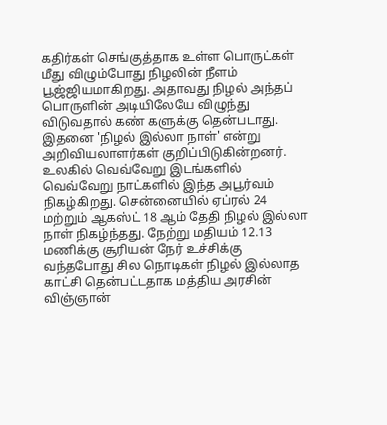கதிர்கள் செங்குத்தாக உள்ள பொருட்கள் மீது விழும்போது நிழலின் நீளம் பூஜ்ஜியமாகிறது. அதாவது நிழல் அந்தப் பொருளின் அடியிலேயே விழுந்து விடுவதால் கண் களுக்கு தென்படாது. இதனை 'நிழல் இல்லா நாள்' என்று அறிவியலாளர்கள் குறிப்பிடுகின்றனர். உலகில் வெவ்வேறு இடங்களில் வெவ்வேறு நாட்களில் இந்த அபூர்வம் நிகழ்கிறது. சென்னையில் ஏப்ரல் 24 மற்றும் ஆகஸ்ட் 18 ஆம் தேதி நிழல் இல்லா நாள் நிகழ்ந்தது. நேற்று மதியம் 12.13 மணிக்கு சூரியன் நேர் உச்சிக்கு வந்தபோது சில நொடிகள் நிழல் இல்லாத காட்சி தென்பட்டதாக மத்திய அரசின் விஞ்ஞான்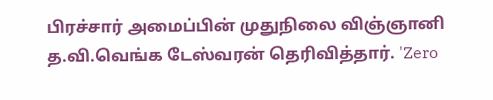பிரச்சார் அமைப்பின் முதுநிலை விஞ்ஞானி த.வி.வெங்க டேஸ்வரன் தெரிவித்தார். 'Zero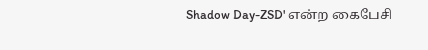Shadow Day-ZSD' என்ற கைபேசி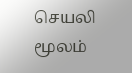செயலி மூலம்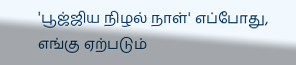'பூஜ்ஜிய நிழல் நாள்' எப்போது, எங்கு ஏற்படும்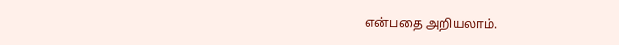என்பதை அறியலாம்.